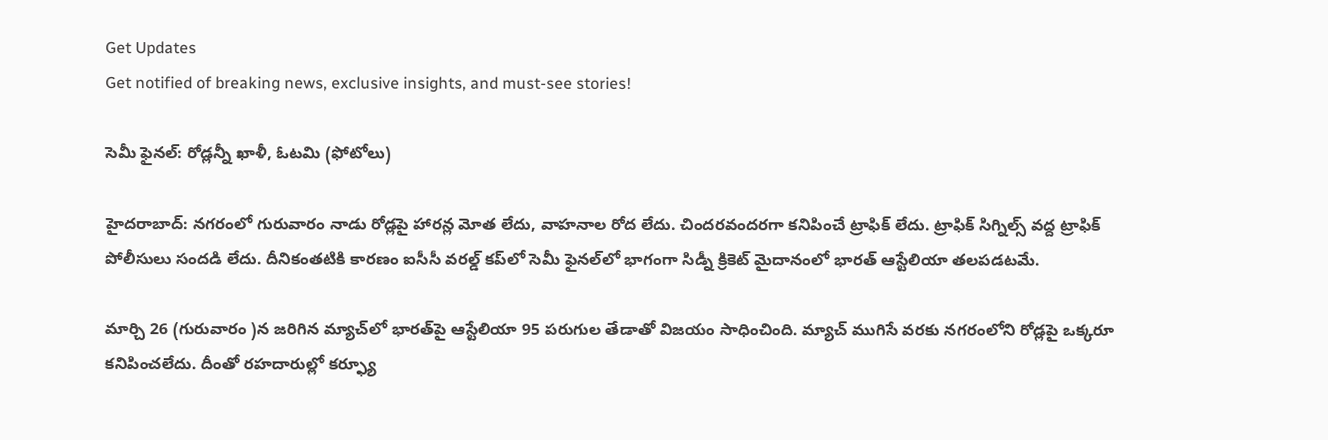Get Updates
Get notified of breaking news, exclusive insights, and must-see stories!

సెమీ ఫైనల్: రోడ్లన్నీ ఖాళీ, ఓటమి (ఫోటోలు)

హైదరాబాద్: నగరంలో గురువారం నాడు రోడ్లపై హారన్ల మోత లేదు, వాహనాల రోద లేదు. చిందరవందరగా కనిపించే ట్రాఫిక్ లేదు. ట్రాఫిక్ సిగ్నిల్స్ వద్ద ట్రాఫిక్ పోలీసులు సందడి లేదు. దీనికంతటికి కారణం ఐసీసీ వరల్డ్ కప్‌లో సెమీ ఫైనల్‌లో భాగంగా సిడ్నీ క్రికెట్ మైదానంలో భారత్ ఆస్టేలియా తలపడటమే.

మార్చి 26 (గురువారం )న జరిగిన మ్యాచ్‌లో భారత్‌పై ఆస్టేలియా 95 పరుగుల తేడాతో విజయం సాధించింది. మ్యాచ్ ముగిసే వరకు నగరంలోని రోడ్లపై ఒక్కరూ కనిపించలేదు. దీంతో రహదారుల్లో కర్ఫ్యూ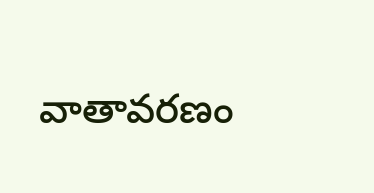వాతావరణం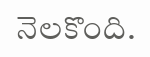నెలకొంది.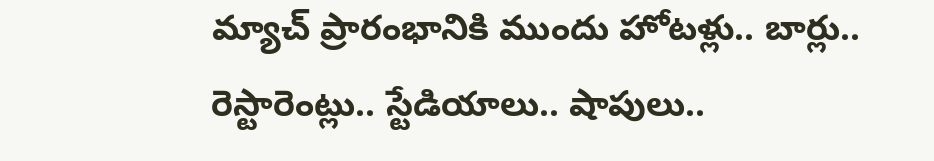మ్యాచ్ ప్రారంభానికి ముందు హోటళ్లు.. బార్లు.. రెస్టారెంట్లు.. స్టేడియాలు.. షాపులు..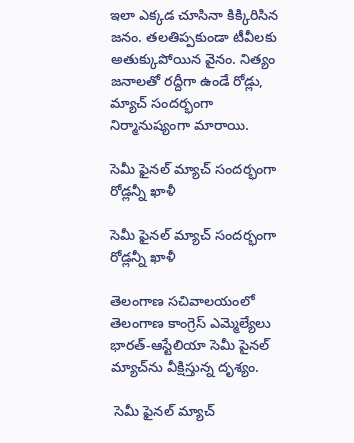ఇలా ఎక్కడ చూసినా కిక్కిరిసిన జనం. తలతిప్పకుండా టీవీలకు అతుక్కుపోయిన వైనం. నిత్యం జనాలతో రద్దీగా ఉండే రోడ్లు, మ్యాచ్ సందర్భంగా నిర్మానుష్యంగా మారాయి.

సెమీ ఫైనల్ మ్యాచ్ సందర్భంగా రోడ్లన్నీ ఖాళీ

సెమీ ఫైనల్ మ్యాచ్ సందర్భంగా రోడ్లన్నీ ఖాళీ

తెలంగాణ సచివాలయంలో తెలంగాణ కాంగ్రెస్ ఎమ్మెల్యేలు భారత్-ఆస్టేలియా సెమీ పైనల్ మ్యాచ్‌ను వీక్షిస్తున్న దృశ్యం.

 సెమీ ఫైనల్ మ్యాచ్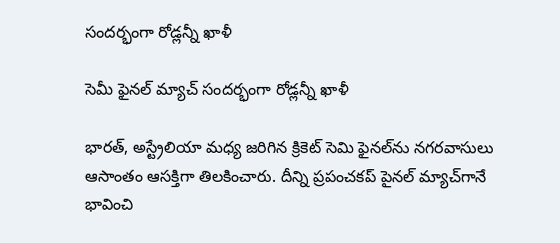సందర్భంగా రోడ్లన్నీ ఖాళీ

సెమీ ఫైనల్ మ్యాచ్ సందర్భంగా రోడ్లన్నీ ఖాళీ

భారత్‌, అస్ట్రేలియా మధ్య జరిగిన క్రికెట్‌ సెమి ఫైనల్‌ను నగరవాసులు ఆసాంతం ఆసక్తిగా తిలకించారు. దీన్ని ప్రపంచకప్‌ పైనల్‌ మ్యాచ్‌గానే భావించి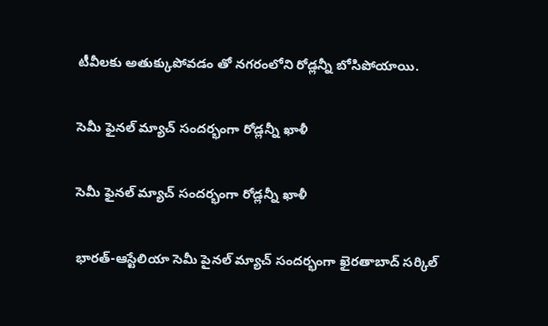టీవీలకు అతుక్కుపోవడం తో నగరంలోని రోడ్లన్నీ బోసిపోయాయి.

సెమీ ఫైనల్ మ్యాచ్ సందర్భంగా రోడ్లన్నీ ఖాళీ

సెమీ ఫైనల్ మ్యాచ్ సందర్భంగా రోడ్లన్నీ ఖాళీ

భారత్-ఆస్టేలియా సెమీ పైనల్ మ్యాచ్‌ సందర్భంగా ఖైరతాబాద్ సర్కిల్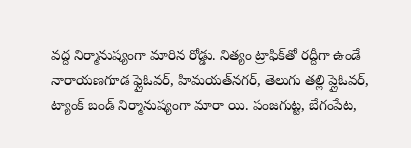వద్ద నిర్మానుష్యంగా మారిన రోడ్డు. నిత్యం ట్రాఫిక్‌తో రద్దీగా ఉండే నారాయణగూడ ఫ్లైఓవర్‌, హిమయత్‌నగర్‌, తెలుగు తల్లి ప్లైఓవర్‌, ట్యాంక్‌ బండ్‌ నిర్మానుష్యంగా మారా యి. పంజగుట్ట, బేగంపేట,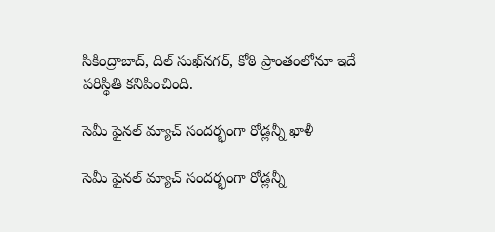సికింద్రాబాద్‌, దిల్‌ సుఖ్‌నగర్‌, కోఠి ప్రాంతంలోనూ ఇదే పరిస్థితి కనిపించింది.

సెమీ ఫైనల్ మ్యాచ్ సందర్భంగా రోడ్లన్నీ ఖాళీ

సెమీ ఫైనల్ మ్యాచ్ సందర్భంగా రోడ్లన్నీ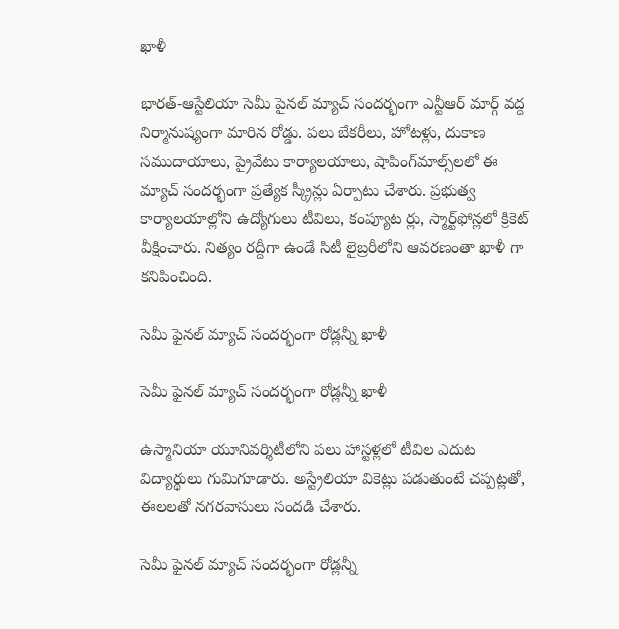ఖాళీ

భారత్-ఆస్టేలియా సెమీ పైనల్ మ్యాచ్‌ సందర్భంగా ఎన్టీఆర్ మార్గ్ వద్ద నిర్మానుష్యంగా మారిన రోడ్డు. పలు బేకరీలు, హోటళ్లు, దుకాణ సముదాయాలు, ప్రైవేటు కార్యాలయాలు, షాపింగ్‌మాల్స్‌లలో ఈ మ్యాచ్‌ సందర్భంగా ప్రత్యేక స్క్రీన్లు ఏర్పాటు చేశారు. ప్రభుత్వ కార్యాలయాల్లోని ఉద్యోగులు టీవిలు, కంప్యూట ర్లు, స్మార్ట్‌ఫోన్లలో క్రికెట్‌ వీక్షించారు. నిత్యం రద్దీగా ఉండే సిటీ లైబ్రరీలోని ఆవరణంతా ఖాళీ గా కనిపించింది.

సెమీ ఫైనల్ మ్యాచ్ సందర్భంగా రోడ్లన్నీ ఖాళీ

సెమీ ఫైనల్ మ్యాచ్ సందర్భంగా రోడ్లన్నీ ఖాళీ

ఉస్మానియా యూనివర్శిటీలోని పలు హాస్టళ్లలో టీవిల ఎదుట విద్యార్థులు గుమిగూడారు. అస్ట్రేలియా వికెట్లు పడుతుంటే చప్పట్లతో, ఈలలతో నగరవాసులు సందడి చేశారు.

సెమీ ఫైనల్ మ్యాచ్ సందర్భంగా రోడ్లన్నీ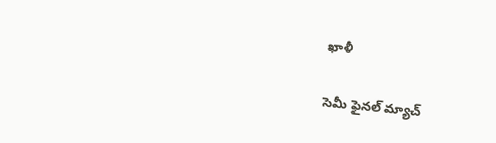ఖాళీ

సెమీ ఫైనల్ మ్యాచ్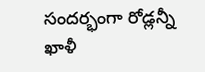సందర్భంగా రోడ్లన్నీ ఖాళీ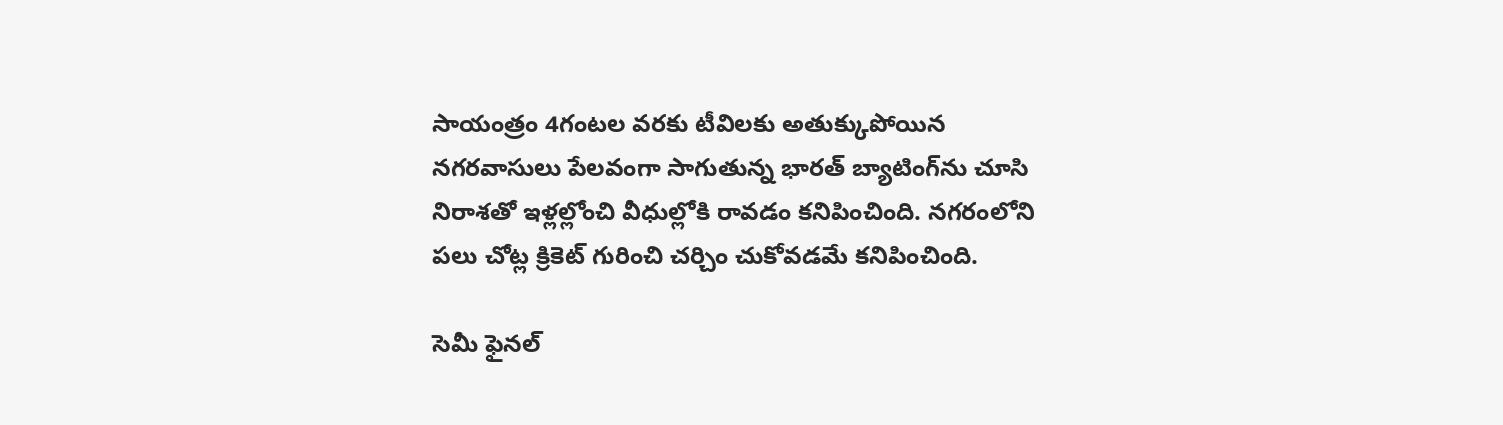సాయంత్రం 4గంటల వరకు టీవిలకు అతుక్కుపోయిన నగరవాసులు పేలవంగా సాగుతున్న భారత్‌ బ్యాటింగ్‌ను చూసి నిరాశతో ఇళ్లల్లోంచి వీధుల్లోకి రావడం కనిపించింది. నగరంలోని పలు చోట్ల క్రికెట్‌ గురించి చర్చిం చుకోవడమే కనిపించింది.

సెమీ ఫైనల్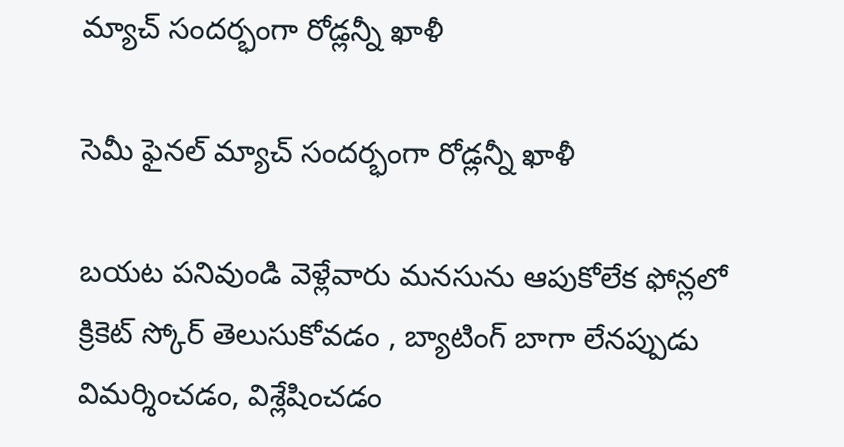మ్యాచ్ సందర్భంగా రోడ్లన్నీ ఖాళీ

సెమీ ఫైనల్ మ్యాచ్ సందర్భంగా రోడ్లన్నీ ఖాళీ

బయట పనివుండి వెళ్లేవారు మనసును ఆపుకోలేక ఫోన్లలో క్రికెట్‌ స్కోర్‌ తెలుసుకోవడం , బ్యాటింగ్‌ బాగా లేనప్పుడు విమర్శించడం, విశ్లేషించడం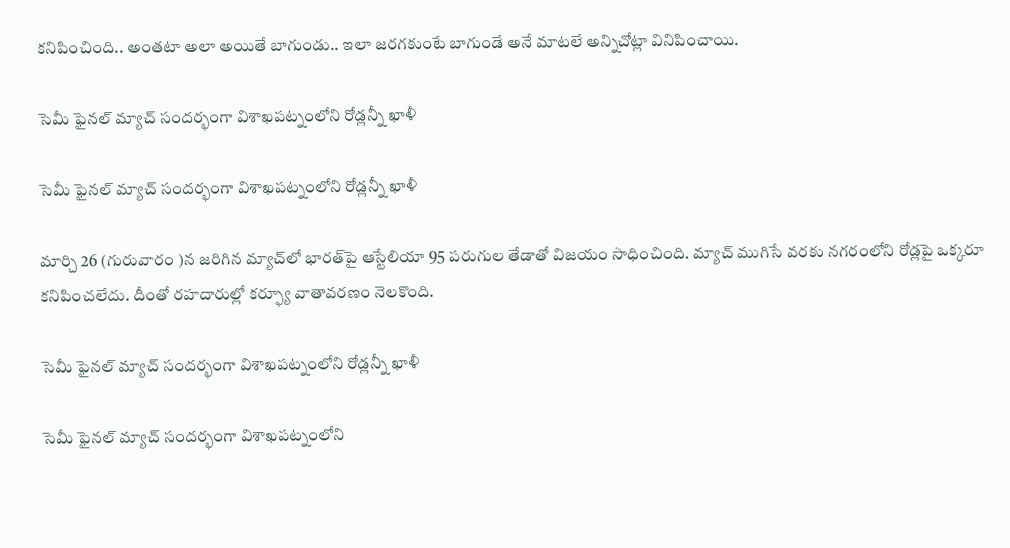కనిపించింది.. అంతటా అలా అయితే బాగుండు.. ఇలా జరగకుంటే బాగుండే అనే మాటలే అన్నిచోట్లా వినిపించాయి.

సెమీ ఫైనల్ మ్యాచ్ సందర్భంగా విశాఖపట్నంలోని రోడ్లన్నీ ఖాళీ

సెమీ ఫైనల్ మ్యాచ్ సందర్భంగా విశాఖపట్నంలోని రోడ్లన్నీ ఖాళీ

మార్చి 26 (గురువారం )న జరిగిన మ్యాచ్‌లో భారత్‌పై ఆస్టేలియా 95 పరుగుల తేడాతో విజయం సాధించింది. మ్యాచ్ ముగిసే వరకు నగరంలోని రోడ్లపై ఒక్కరూ కనిపించలేదు. దీంతో రహదారుల్లో కర్ఫ్యూ వాతావరణం నెలకొంది.

సెమీ ఫైనల్ మ్యాచ్ సందర్భంగా విశాఖపట్నంలోని రోడ్లన్నీ ఖాళీ

సెమీ ఫైనల్ మ్యాచ్ సందర్భంగా విశాఖపట్నంలోని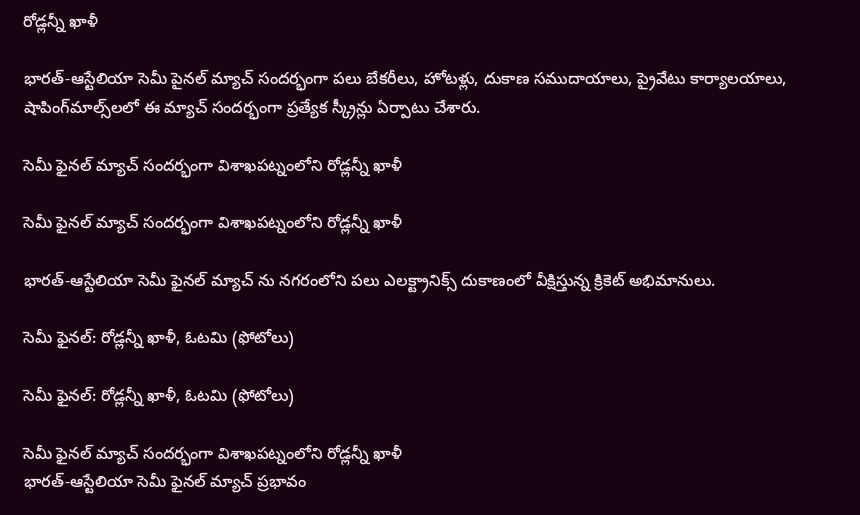రోడ్లన్నీ ఖాళీ

భారత్-ఆస్టేలియా సెమీ పైనల్ మ్యాచ్‌ సందర్భంగా పలు బేకరీలు, హోటళ్లు, దుకాణ సముదాయాలు, ప్రైవేటు కార్యాలయాలు, షాపింగ్‌మాల్స్‌లలో ఈ మ్యాచ్‌ సందర్భంగా ప్రత్యేక స్క్రీన్లు ఏర్పాటు చేశారు.

సెమీ ఫైనల్ మ్యాచ్ సందర్భంగా విశాఖపట్నంలోని రోడ్లన్నీ ఖాళీ

సెమీ ఫైనల్ మ్యాచ్ సందర్భంగా విశాఖపట్నంలోని రోడ్లన్నీ ఖాళీ

భారత్-ఆస్టేలియా సెమీ ఫైనల్ మ్యాచ్ ను నగరంలోని పలు ఎలక్ట్రానిక్స్ దుకాణంలో వీక్షిస్తున్న క్రికెట్ అభిమానులు.

సెమీ ఫైనల్: రోడ్లన్నీ ఖాళీ, ఓటమి (ఫోటోలు)

సెమీ ఫైనల్: రోడ్లన్నీ ఖాళీ, ఓటమి (ఫోటోలు)

సెమీ ఫైనల్ మ్యాచ్ సందర్భంగా విశాఖపట్నంలోని రోడ్లన్నీ ఖాళీ
భారత్-ఆస్టేలియా సెమీ ఫైనల్ మ్యాచ్ ప్రభావం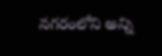నగరంలోని అన్ని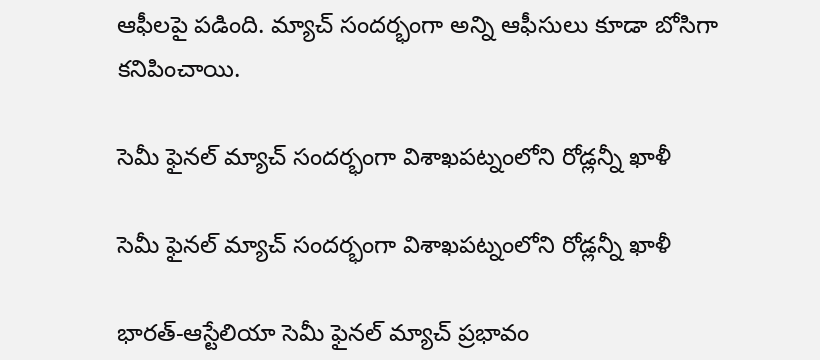ఆఫీలపై పడింది. మ్యాచ్ సందర్భంగా అన్ని ఆఫీసులు కూడా బోసిగా కనిపించాయి.

సెమీ ఫైనల్ మ్యాచ్ సందర్భంగా విశాఖపట్నంలోని రోడ్లన్నీ ఖాళీ

సెమీ ఫైనల్ మ్యాచ్ సందర్భంగా విశాఖపట్నంలోని రోడ్లన్నీ ఖాళీ

భారత్-ఆస్టేలియా సెమీ ఫైనల్ మ్యాచ్ ప్రభావం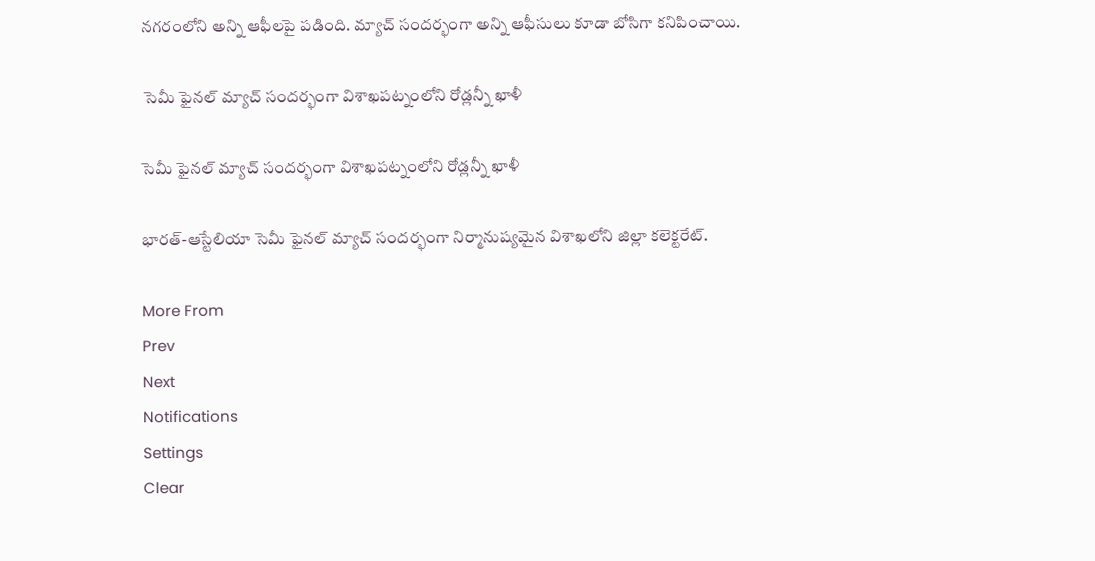నగరంలోని అన్ని ఆఫీలపై పడింది. మ్యాచ్ సందర్భంగా అన్ని ఆఫీసులు కూడా బోసిగా కనిపించాయి.

 సెమీ ఫైనల్ మ్యాచ్ సందర్భంగా విశాఖపట్నంలోని రోడ్లన్నీ ఖాళీ

సెమీ ఫైనల్ మ్యాచ్ సందర్భంగా విశాఖపట్నంలోని రోడ్లన్నీ ఖాళీ

భారత్-ఆస్టేలియా సెమీ ఫైనల్ మ్యాచ్ సందర్భంగా నిర్మానుష్యమైన విశాఖలోని జిల్లా కలెక్టరేట్‌.

More From
Prev
Next
Notifications
Settings
Clear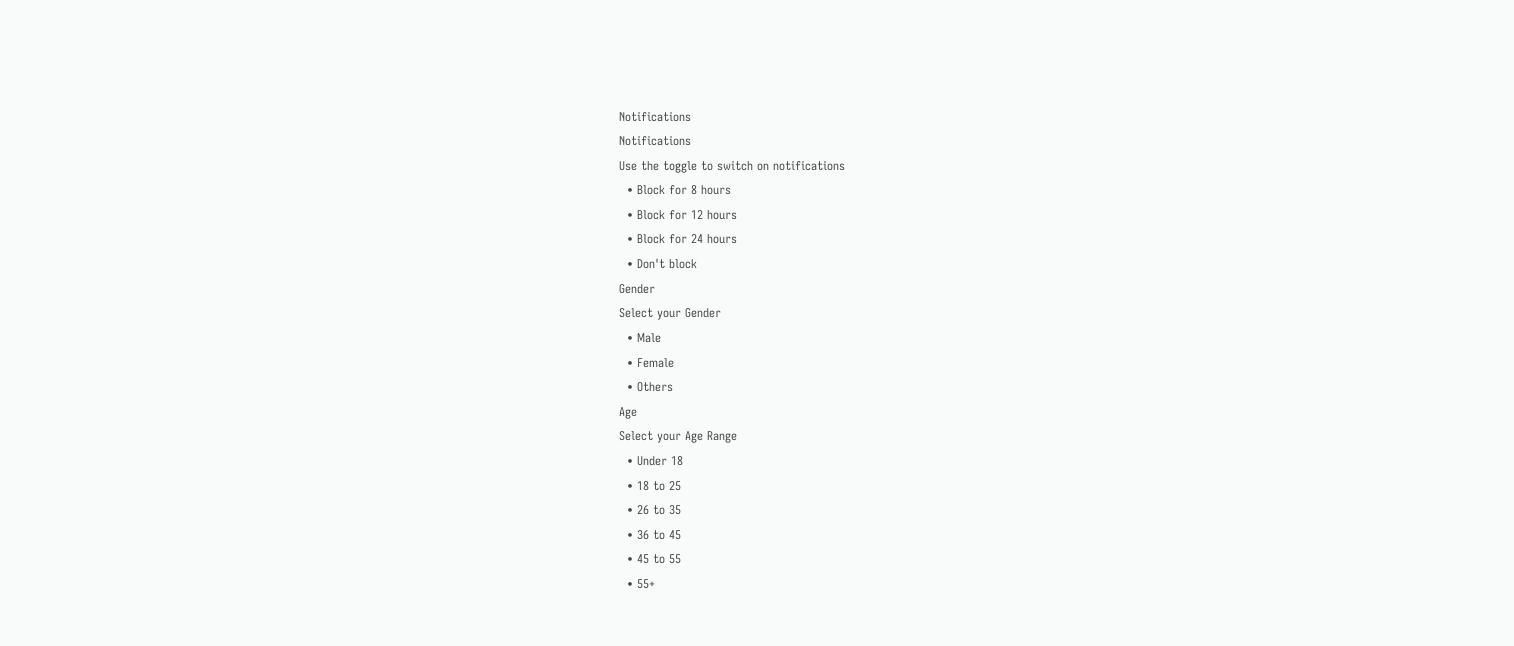Notifications
Notifications
Use the toggle to switch on notifications
  • Block for 8 hours
  • Block for 12 hours
  • Block for 24 hours
  • Don't block
Gender
Select your Gender
  • Male
  • Female
  • Others
Age
Select your Age Range
  • Under 18
  • 18 to 25
  • 26 to 35
  • 36 to 45
  • 45 to 55
  • 55+